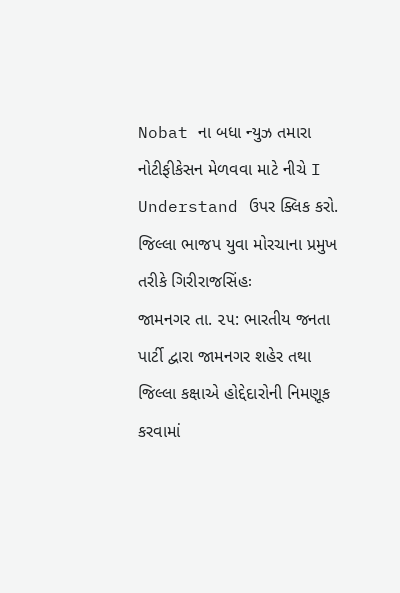Nobat ના બધા ન્યુઝ તમારા નોટીફીકેસન મેળવવા માટે નીચે I Understand ઉપર ક્લિક કરો.
જિલ્લા ભાજપ યુવા મોરચાના પ્રમુખ તરીકે ગિરીરાજસિંહઃ
જામનગર તા. ૨૫: ભારતીય જનતા પાર્ટી દ્વારા જામનગર શહેર તથા જિલ્લા કક્ષાએ હોદ્દેદારોની નિમણૂક કરવામાં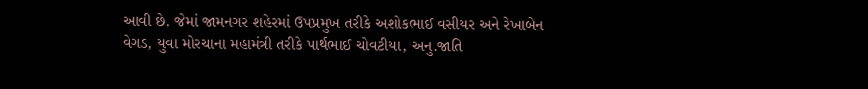આવી છે. જેમાં જામનગર શહેરમાં ઉપપ્રમુખ તરીકે અશોકભાઈ વસીયર અને રેખાબેન વેગડ, યુવા મોરચાના મહામંત્રી તરીકે પાર્થભાઈ ચોવટીયા, અનુ.જાતિ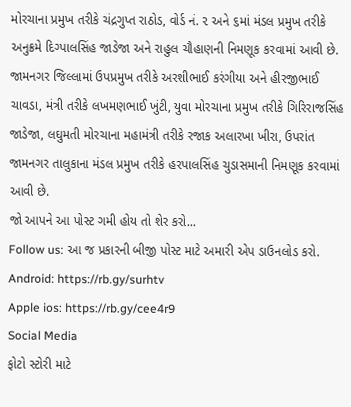મોરચાના પ્રમુખ તરીકે ચંદ્રગુપ્ત રાઠોડ, વોર્ડ નં. ૨ અને ૬માં મંડલ પ્રમુખ તરીકે અનુક્રમે દિગ્પાલસિંહ જાડેજા અને રાહુલ ચૌહાણની નિમણૂક કરવામાં આવી છે.
જામનગર જિલ્લામાં ઉપપ્રમુખ તરીકે અરશીભાઈ કરંગીયા અને હીરજીભાઈ ચાવડા, મંત્રી તરીકે લખમણભાઈ ખુંટી, યુવા મોરચાના પ્રમુખ તરીકે ગિરિરાજસિંહ જાડેજા, લઘુમતી મોરચાના મહામંત્રી તરીકે રજાક અલારખા ખીરા, ઉપરાંત જામનગર તાલુકાના મંડલ પ્રમુખ તરીકે હરપાલસિંહ ચુડાસમાની નિમણૂક કરવામાં આવી છે.
જો આપને આ પોસ્ટ ગમી હોય તો શેર કરો...
Follow us: આ જ પ્રકારની બીજી પોસ્ટ માટે અમારી એપ ડાઉનલોડ કરો.
Android: https://rb.gy/surhtv
Apple ios: https://rb.gy/cee4r9
Social Media
ફોટો સ્ટોરી માટે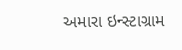અમારા ઇન્સ્ટાગ્રામ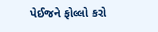પેઈજને ફોલ્લો કરો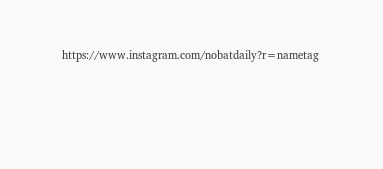https://www.instagram.com/nobatdaily?r=nametag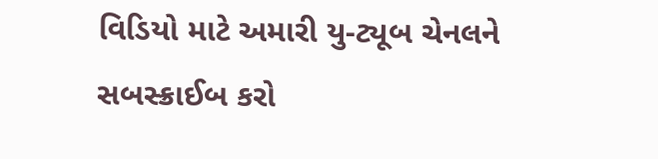વિડિયો માટે અમારી યુ-ટ્યૂબ ચેનલને સબસ્ક્રાઈબ કરો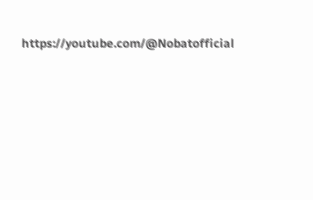https://youtube.com/@Nobatofficial